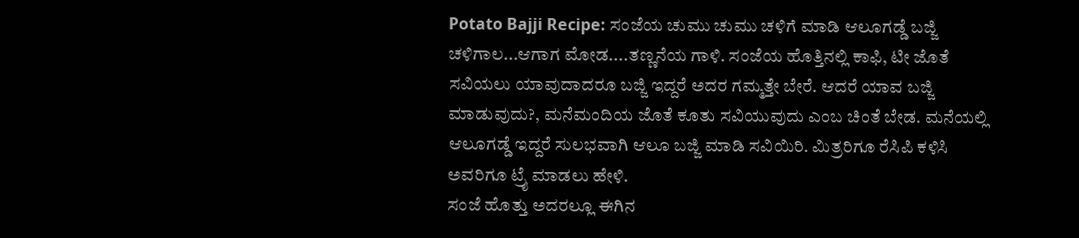Potato Bajji Recipe: ಸಂಜೆಯ ಚುಮು ಚುಮು ಚಳಿಗೆ ಮಾಡಿ ಆಲೂಗಡ್ಡೆ ಬಜ್ಜಿ
ಚಳಿಗಾಲ...ಆಗಾಗ ಮೋಡ....ತಣ್ಣನೆಯ ಗಾಳಿ. ಸಂಜೆಯ ಹೊತ್ತಿನಲ್ಲಿ ಕಾಫಿ, ಟೀ ಜೊತೆ ಸವಿಯಲು ಯಾವುದಾದರೂ ಬಜ್ಜಿ ಇದ್ದರೆ ಅದರ ಗಮ್ಮತ್ತೇ ಬೇರೆ. ಆದರೆ ಯಾವ ಬಜ್ಜಿ ಮಾಡುವುದು?, ಮನೆಮಂದಿಯ ಜೊತೆ ಕೂತು ಸವಿಯುವುದು ಎಂಬ ಚಿಂತೆ ಬೇಡ. ಮನೆಯಲ್ಲಿ ಆಲೂಗಡ್ಡೆ ಇದ್ದರೆ ಸುಲಭವಾಗಿ ಆಲೂ ಬಜ್ಜಿ ಮಾಡಿ ಸವಿಯಿರಿ. ಮಿತ್ರರಿಗೂ ರೆಸಿಪಿ ಕಳಿಸಿ ಅವರಿಗೂ ಟ್ರೈ ಮಾಡಲು ಹೇಳಿ.
ಸಂಜೆ ಹೊತ್ತು ಅದರಲ್ಲೂ ಈಗಿನ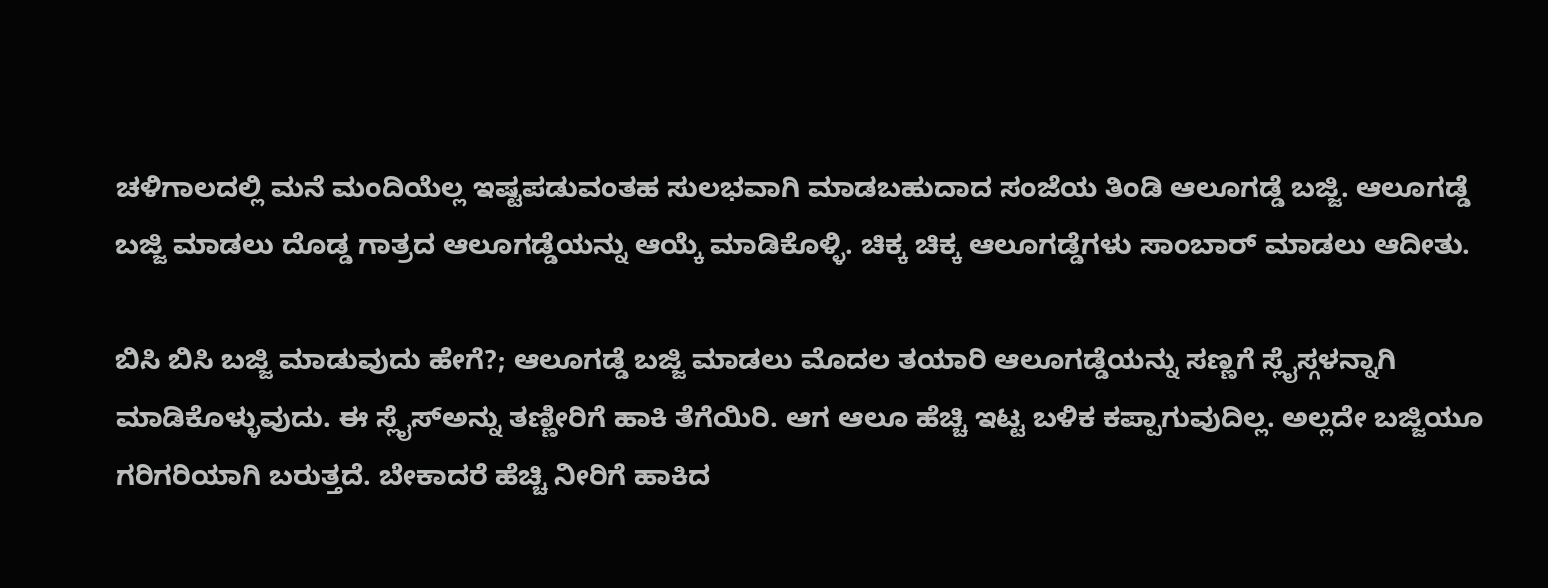ಚಳಿಗಾಲದಲ್ಲಿ ಮನೆ ಮಂದಿಯೆಲ್ಲ ಇಷ್ಟಪಡುವಂತಹ ಸುಲಭವಾಗಿ ಮಾಡಬಹುದಾದ ಸಂಜೆಯ ತಿಂಡಿ ಆಲೂಗಡ್ಡೆ ಬಜ್ಜಿ. ಆಲೂಗಡ್ಡೆ ಬಜ್ಜಿ ಮಾಡಲು ದೊಡ್ಡ ಗಾತ್ರದ ಆಲೂಗಡ್ಡೆಯನ್ನು ಆಯ್ಕೆ ಮಾಡಿಕೊಳ್ಳಿ. ಚಿಕ್ಕ ಚಿಕ್ಕ ಆಲೂಗಡ್ಡೆಗಳು ಸಾಂಬಾರ್ ಮಾಡಲು ಆದೀತು.

ಬಿಸಿ ಬಿಸಿ ಬಜ್ಜಿ ಮಾಡುವುದು ಹೇಗೆ?; ಆಲೂಗಡ್ಡೆ ಬಜ್ಜಿ ಮಾಡಲು ಮೊದಲ ತಯಾರಿ ಆಲೂಗಡ್ಡೆಯನ್ನು ಸಣ್ಣಗೆ ಸ್ಲೈಸ್ಗಳನ್ನಾಗಿ ಮಾಡಿಕೊಳ್ಳುವುದು. ಈ ಸ್ಲೈಸ್ಅನ್ನು ತಣ್ಣೀರಿಗೆ ಹಾಕಿ ತೆಗೆಯಿರಿ. ಆಗ ಆಲೂ ಹೆಚ್ಚಿ ಇಟ್ಟ ಬಳಿಕ ಕಪ್ಪಾಗುವುದಿಲ್ಲ. ಅಲ್ಲದೇ ಬಜ್ಜಿಯೂ ಗರಿಗರಿಯಾಗಿ ಬರುತ್ತದೆ. ಬೇಕಾದರೆ ಹೆಚ್ಚಿ ನೀರಿಗೆ ಹಾಕಿದ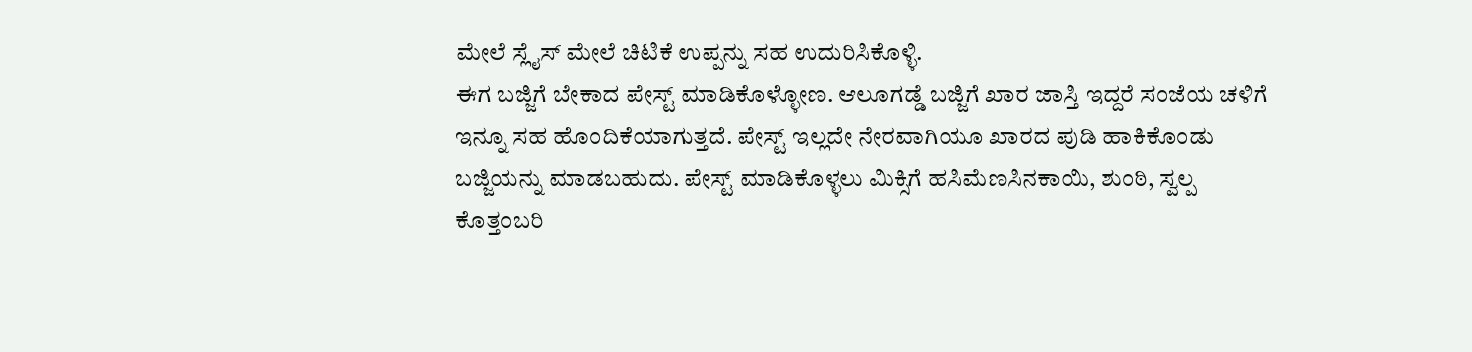ಮೇಲೆ ಸ್ಲೈಸ್ ಮೇಲೆ ಚಿಟಿಕೆ ಉಪ್ಪನ್ನು ಸಹ ಉದುರಿಸಿಕೊಳ್ಳಿ.
ಈಗ ಬಜ್ಜಿಗೆ ಬೇಕಾದ ಪೇಸ್ಟ್ ಮಾಡಿಕೊಳ್ಳೋಣ. ಆಲೂಗಡ್ಡೆ ಬಜ್ಜಿಗೆ ಖಾರ ಜಾಸ್ತಿ ಇದ್ದರೆ ಸಂಜೆಯ ಚಳಿಗೆ ಇನ್ನೂ ಸಹ ಹೊಂದಿಕೆಯಾಗುತ್ತದೆ. ಪೇಸ್ಟ್ ಇಲ್ಲದೇ ನೇರವಾಗಿಯೂ ಖಾರದ ಪುಡಿ ಹಾಕಿಕೊಂಡು ಬಜ್ಜಿಯನ್ನು ಮಾಡಬಹುದು. ಪೇಸ್ಟ್ ಮಾಡಿಕೊಳ್ಳಲು ಮಿಕ್ಸಿಗೆ ಹಸಿಮೆಣಸಿನಕಾಯಿ, ಶುಂಠಿ, ಸ್ವಲ್ಪ ಕೊತ್ತಂಬರಿ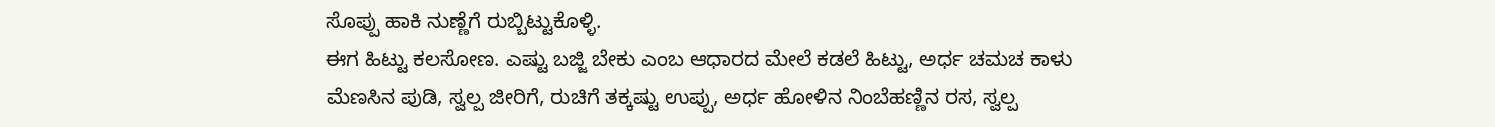ಸೊಪ್ಪು ಹಾಕಿ ನುಣ್ಣೆಗೆ ರುಬ್ಬಿಟ್ಟುಕೊಳ್ಳಿ.
ಈಗ ಹಿಟ್ಟು ಕಲಸೋಣ. ಎಷ್ಟು ಬಜ್ಜಿ ಬೇಕು ಎಂಬ ಆಧಾರದ ಮೇಲೆ ಕಡಲೆ ಹಿಟ್ಟು, ಅರ್ಧ ಚಮಚ ಕಾಳು ಮೆಣಸಿನ ಪುಡಿ, ಸ್ವಲ್ಪ ಜೀರಿಗೆ, ರುಚಿಗೆ ತಕ್ಕಷ್ಟು ಉಪ್ಪು, ಅರ್ಧ ಹೋಳಿನ ನಿಂಬೆಹಣ್ಣಿನ ರಸ, ಸ್ವಲ್ಪ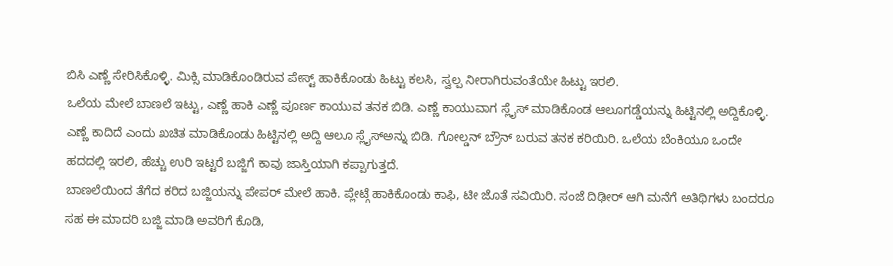ಬಿಸಿ ಎಣ್ಣೆ ಸೇರಿಸಿಕೊಳ್ಳಿ. ಮಿಕ್ಸಿ ಮಾಡಿಕೊಂಡಿರುವ ಪೇಸ್ಟ್ ಹಾಕಿಕೊಂಡು ಹಿಟ್ಟು ಕಲಸಿ, ಸ್ವಲ್ಪ ನೀರಾಗಿರುವಂತೆಯೇ ಹಿಟ್ಟು ಇರಲಿ.
ಒಲೆಯ ಮೇಲೆ ಬಾಣಲೆ ಇಟ್ಟು, ಎಣ್ಣೆ ಹಾಕಿ ಎಣ್ಣೆ ಪೂರ್ಣ ಕಾಯುವ ತನಕ ಬಿಡಿ. ಎಣ್ಣೆ ಕಾಯುವಾಗ ಸ್ಲೈಸ್ ಮಾಡಿಕೊಂಡ ಆಲೂಗಡ್ಡೆಯನ್ನು ಹಿಟ್ಟಿನಲ್ಲಿ ಅದ್ದಿಕೊಳ್ಳಿ. ಎಣ್ಣೆ ಕಾದಿದೆ ಎಂದು ಖಚಿತ ಮಾಡಿಕೊಂಡು ಹಿಟ್ಟಿನಲ್ಲಿ ಅದ್ದಿ ಆಲೂ ಸ್ಲೈಸ್ಅನ್ನು ಬಿಡಿ. ಗೋಲ್ಡನ್ ಬ್ರೌನ್ ಬರುವ ತನಕ ಕರಿಯಿರಿ. ಒಲೆಯ ಬೆಂಕಿಯೂ ಒಂದೇ ಹದದಲ್ಲಿ ಇರಲಿ, ಹೆಚ್ಚು ಉರಿ ಇಟ್ಟರೆ ಬಜ್ಜಿಗೆ ಕಾವು ಜಾಸ್ತಿಯಾಗಿ ಕಪ್ಪಾಗುತ್ತದೆ.
ಬಾಣಲೆಯಿಂದ ತೆಗೆದ ಕರಿದ ಬಜ್ಜಿಯನ್ನು ಪೇಪರ್ ಮೇಲೆ ಹಾಕಿ. ಪ್ಲೇಟ್ಗೆ ಹಾಕಿಕೊಂಡು ಕಾಫಿ, ಟೀ ಜೊತೆ ಸವಿಯಿರಿ. ಸಂಜೆ ದಿಢೀರ್ ಆಗಿ ಮನೆಗೆ ಅತಿಥಿಗಳು ಬಂದರೂ ಸಹ ಈ ಮಾದರಿ ಬಜ್ಜಿ ಮಾಡಿ ಅವರಿಗೆ ಕೊಡಿ,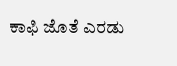ಕಾಫಿ ಜೊತೆ ಎರಡು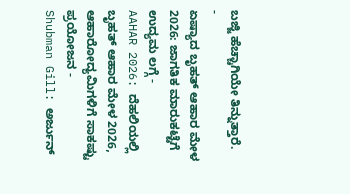ಬಜ್ಜಿ ಹೆಚ್ಚಾಗಿಯೇ ತಿನ್ನುತ್ತಾರೆ.
-
ಏಷ್ಯಾದ ಬೃಹತ್ ಆಹಾರ ಮೇಳ 2026: ಜಾಗತಿಕ ಮಾರುಕಟ್ಟೆಗೆ ಉದ್ಯಮ ಲಗ್ಗೆ -
AAHAR 2026: ದೆಹಲಿಯಲ್ಲಿ ಬೃಹತ್ ಆಹಾರ ಮೇಳ 2026, ಆಹಾರೋದ್ಯಮಿಗಳಿಗೆ ಸಾಕಷ್ಟು ಪ್ರಯೋಜನ -
Shubman Gill: ಅರ್ಜುನ್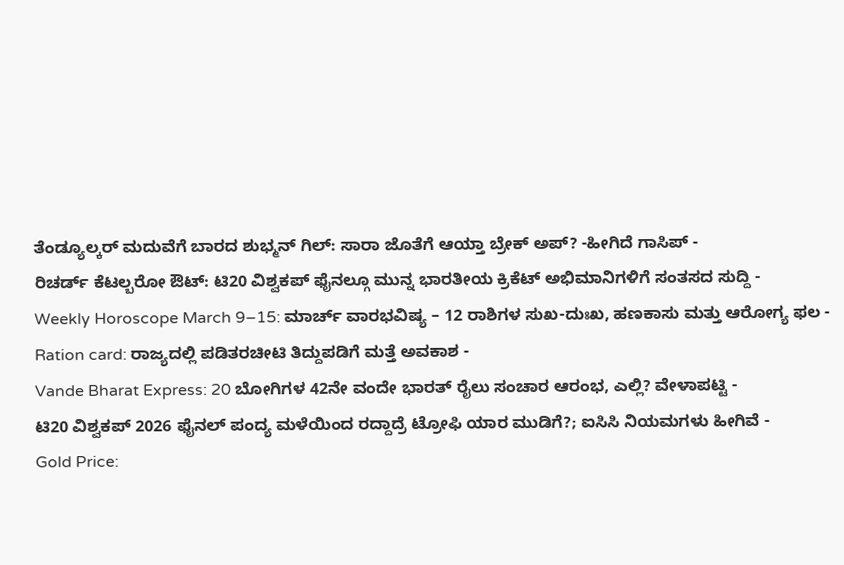ತೆಂಡ್ಯೂಲ್ಕರ್ ಮದುವೆಗೆ ಬಾರದ ಶುಭ್ಮನ್ ಗಿಲ್: ಸಾರಾ ಜೊತೆಗೆ ಆಯ್ತಾ ಬ್ರೇಕ್ ಅಪ್? -ಹೀಗಿದೆ ಗಾಸಿಪ್ -
ರಿಚರ್ಡ್ ಕೆಟಲ್ಬರೋ ಔಟ್: ಟಿ20 ವಿಶ್ವಕಪ್ ಫೈನಲ್ಗೂ ಮುನ್ನ ಭಾರತೀಯ ಕ್ರಿಕೆಟ್ ಅಭಿಮಾನಿಗಳಿಗೆ ಸಂತಸದ ಸುದ್ದಿ -
Weekly Horoscope March 9–15: ಮಾರ್ಚ್ ವಾರಭವಿಷ್ಯ – 12 ರಾಶಿಗಳ ಸುಖ-ದುಃಖ, ಹಣಕಾಸು ಮತ್ತು ಆರೋಗ್ಯ ಫಲ -
Ration card: ರಾಜ್ಯದಲ್ಲಿ ಪಡಿತರಚೀಟಿ ತಿದ್ದುಪಡಿಗೆ ಮತ್ತೆ ಅವಕಾಶ -
Vande Bharat Express: 20 ಬೋಗಿಗಳ 42ನೇ ವಂದೇ ಭಾರತ್ ರೈಲು ಸಂಚಾರ ಆರಂಭ, ಎಲ್ಲಿ? ವೇಳಾಪಟ್ಟಿ -
ಟಿ20 ವಿಶ್ವಕಪ್ 2026 ಫೈನಲ್ ಪಂದ್ಯ ಮಳೆಯಿಂದ ರದ್ದಾದ್ರೆ ಟ್ರೋಫಿ ಯಾರ ಮುಡಿಗೆ?; ಐಸಿಸಿ ನಿಯಮಗಳು ಹೀಗಿವೆ -
Gold Price: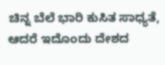ಚಿನ್ನ ಬೆಲೆ ಭಾರಿ ಕುಸಿತ ಸಾಧ್ಯತೆ, ಆದರೆ ಇದೊಂದು ದೇಶದ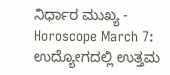ನಿರ್ಧಾರ ಮುಖ್ಯ -
Horoscope March 7: ಉದ್ಯೋಗದಲ್ಲಿ ಉತ್ತಮ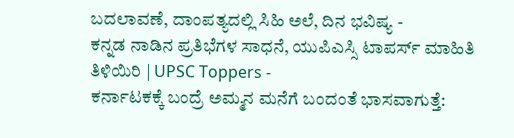ಬದಲಾವಣೆ, ದಾಂಪತ್ಯದಲ್ಲಿ ಸಿಹಿ ಅಲೆ, ದಿನ ಭವಿಷ್ಯ -
ಕನ್ನಡ ನಾಡಿನ ಪ್ರತಿಭೆಗಳ ಸಾಧನೆ, ಯುಪಿಎಸ್ಸಿ ಟಾಪರ್ಸ್ ಮಾಹಿತಿ ತಿಳಿಯಿರಿ | UPSC Toppers -
ಕರ್ನಾಟಕಕ್ಕೆ ಬಂದ್ರೆ ಅಮ್ಮನ ಮನೆಗೆ ಬಂದಂತೆ ಭಾಸವಾಗುತ್ತೆ: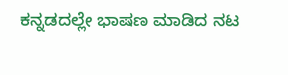ಕನ್ನಡದಲ್ಲೇ ಭಾಷಣ ಮಾಡಿದ ನಟ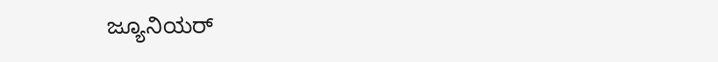ಜ್ಯೂನಿಯರ್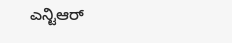ಎನ್ಟಿಆರ್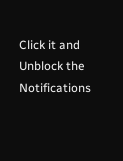Click it and Unblock the Notifications